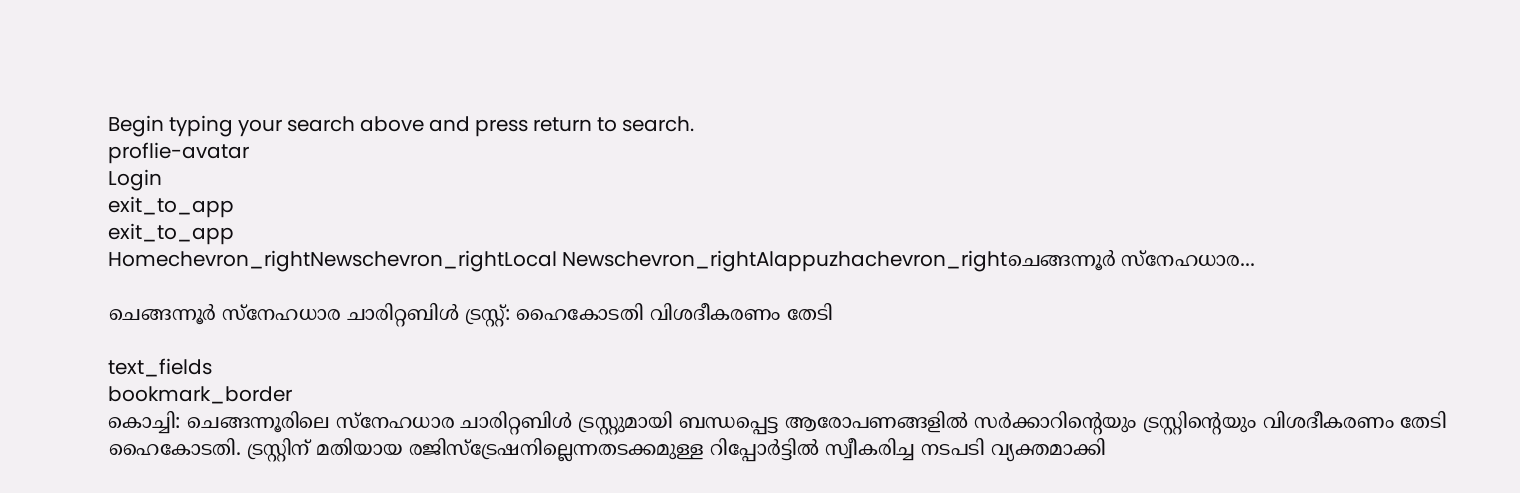Begin typing your search above and press return to search.
proflie-avatar
Login
exit_to_app
exit_to_app
Homechevron_rightNewschevron_rightLocal Newschevron_rightAlappuzhachevron_rightചെങ്ങന്നൂർ സ്നേഹധാര...

ചെങ്ങന്നൂർ സ്നേഹധാര ചാരിറ്റബിൾ ട്രസ്റ്റ്: ഹൈകോടതി വിശദീകരണം തേടി

text_fields
bookmark_border
കൊച്ചി: ചെങ്ങന്നൂരിലെ സ്നേഹധാര ചാരിറ്റബിൾ ട്രസ്റ്റുമായി ബന്ധപ്പെട്ട ആരോപണങ്ങളിൽ സർക്കാറിന്‍റെയും ട്രസ്റ്റിന്‍റെയും വിശദീകരണം തേടി ഹൈകോടതി. ട്രസ്റ്റിന് മതിയായ രജിസ്ട്രേഷനില്ലെന്നതടക്കമുള്ള റിപ്പോർട്ടിൽ സ്വീകരിച്ച നടപടി വ്യക്തമാക്കി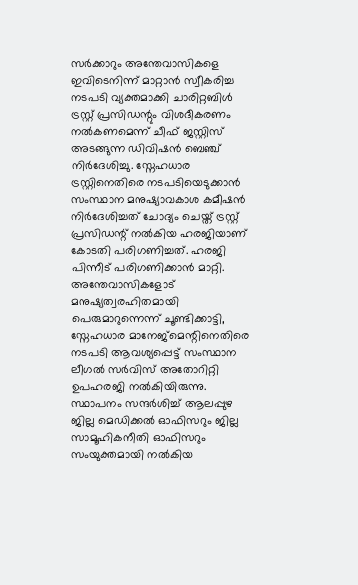സർക്കാറും അന്തേവാസികളെ ഇവിടെനിന്ന് മാറ്റാൻ സ്വീകരിച്ച നടപടി വ്യക്തമാക്കി ചാരിറ്റബിൾ ട്രസ്റ്റ് പ്രസിഡന്റും വിശദീകരണം നൽകണമെന്ന് ചീഫ് ജസ്റ്റിസ് അടങ്ങുന്ന ഡിവിഷൻ ബെഞ്ച് നിർദേശിച്ചു. സ്നേഹധാര ട്രസ്റ്റിനെതിരെ നടപടിയെടുക്കാൻ സംസ്ഥാന മനുഷ്യാവകാശ കമീഷൻ നിർദേശിച്ചത് ചോദ്യം ചെയ്ത് ട്രസ്റ്റ് പ്രസിഡന്റ് നൽകിയ ഹരജിയാണ് കോടതി പരിഗണിച്ചത്. ഹരജി പിന്നീട് പരിഗണിക്കാൻ മാറ്റി. അന്തേവാസികളോട് മനുഷ്യത്വരഹിതമായി പെരുമാറുന്നെന്ന് ചൂണ്ടിക്കാട്ടി, സ്നേഹധാര മാനേജ്മെ‌ന്റിനെതിരെ നടപടി ആവശ്യപ്പെട്ട് സംസ്ഥാന ലീഗൽ സർവിസ് അതോറിറ്റി ഉപഹരജി നൽകിയിരുന്നു. സ്ഥാപനം സന്ദർശിച്ച് ആലപ്പുഴ ജില്ല മെഡിക്കൽ ഓഫിസറും ജില്ല സാമൂഹികനീതി ഓഫിസറും സംയുക്തമായി നൽകിയ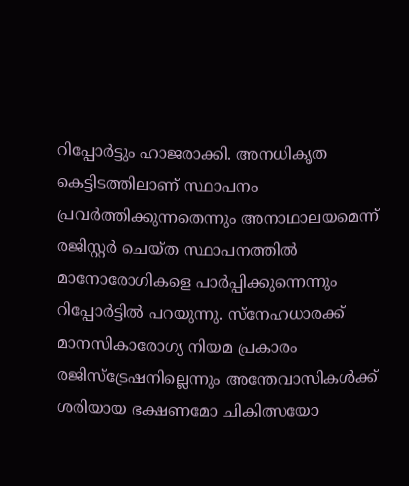റിപ്പോർട്ടും ഹാജരാക്കി. അനധികൃത കെട്ടിടത്തിലാണ് സ്ഥാപനം പ്രവർത്തിക്കുന്നതെന്നും അനാഥാലയമെന്ന് രജിസ്റ്റർ ചെയ്ത സ്ഥാപനത്തിൽ മാനോരോഗികളെ പാർപ്പിക്കുന്നെന്നും റിപ്പോർട്ടിൽ പറയുന്നു. സ്നേഹധാരക്ക് മാനസികാരോഗ്യ നിയമ പ്രകാരം രജിസ്ട്രേഷനില്ലെന്നും അന്തേവാസികൾക്ക് ശരിയായ ഭക്ഷണമോ ചികിത്സയോ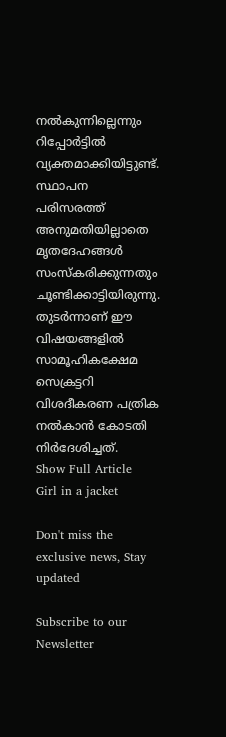നൽകുന്നില്ലെന്നും റിപ്പോർട്ടിൽ വ്യക്തമാക്കിയിട്ടുണ്ട്. സ്ഥാപന പരിസരത്ത് അനുമതിയില്ലാതെ മൃതദേഹങ്ങൾ സംസ്കരിക്കുന്നതും ചൂണ്ടിക്കാട്ടിയിരുന്നു. തുടർന്നാണ് ഈ വിഷയങ്ങളിൽ സാമൂഹികക്ഷേമ സെക്രട്ടറി വിശദീകരണ പത്രിക നൽകാൻ കോടതി നിർദേശിച്ചത്.
Show Full Article
Girl in a jacket

Don't miss the exclusive news, Stay updated

Subscribe to our Newsletter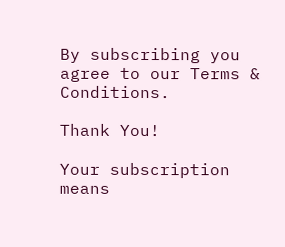By subscribing you agree to our Terms & Conditions.

Thank You!

Your subscription means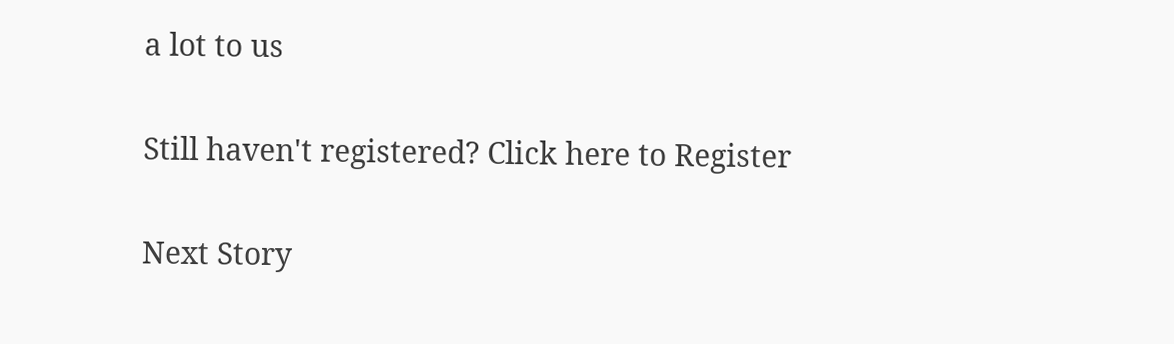a lot to us

Still haven't registered? Click here to Register

Next Story